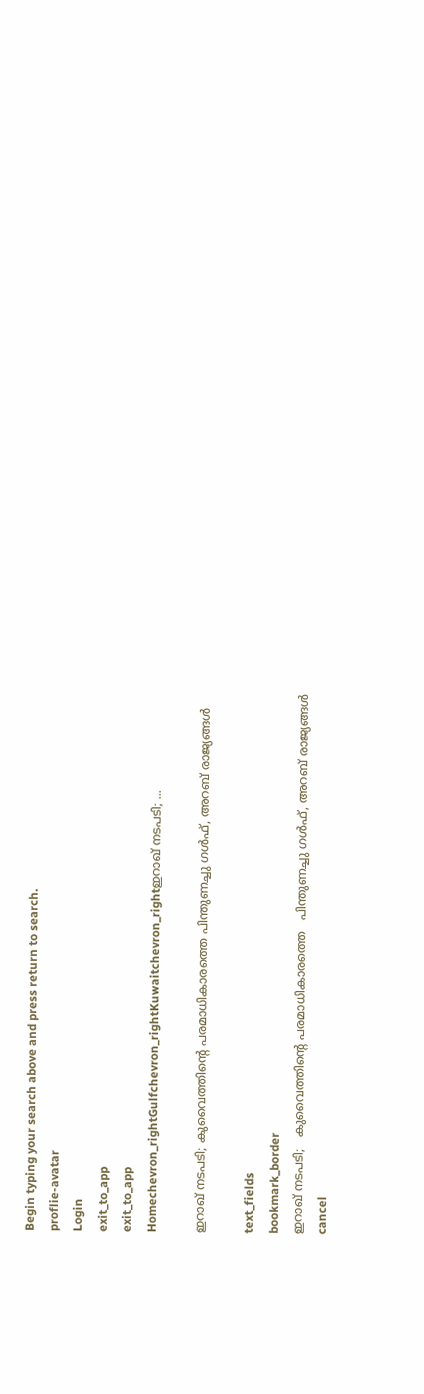Begin typing your search above and press return to search.
proflie-avatar
Login
exit_to_app
exit_to_app
Homechevron_rightGulfchevron_rightKuwaitchevron_rightഇറാഖ് നടപടി; ...

ഇറാഖ് നടപടി; കുവൈത്തിന്റെ പരമാധികാരത്തെ പിന്തുണച്ചു ഗൾഫ്, അറബ് രാജ്യങ്ങൾ

text_fields
bookmark_border
ഇറാഖ് നടപടി;   കുവൈത്തിന്റെ പരമാധികാരത്തെ   പിന്തുണച്ചു ഗൾഫ്, അറബ് രാജ്യങ്ങൾ
cancel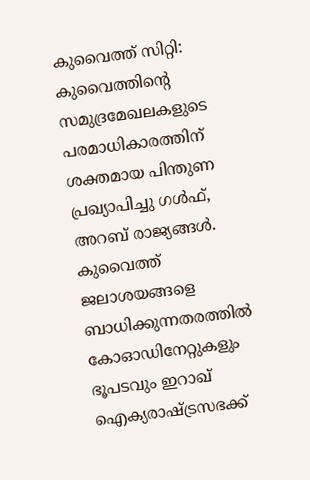കുവൈത്ത് സിറ്റി: കുവൈത്തിന്റെ സമുദ്രമേഖലകളുടെ പരമാധികാരത്തിന് ശക്തമായ പിന്തുണ പ്രഖ്യാപിച്ചു ഗൾഫ്, അറബ് രാജ്യങ്ങൾ. കുവൈത്ത് ജലാശയങ്ങളെ ബാധിക്കുന്നതരത്തിൽ കോഓഡിനേറ്റുകളും ഭൂപടവും ഇറാഖ് ഐക്യരാഷ്ട്രസഭക്ക്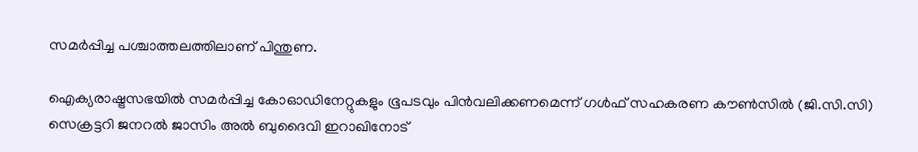സമർപ്പിച്ച പശ്ചാത്തലത്തിലാണ് പിന്തുണ.

ഐക്യരാഷ്ട്രസഭയിൽ സമർപ്പിച്ച കോഓഡിനേറ്റുകളും ഭൂപടവും പിൻവലിക്കണമെന്ന് ഗൾഫ് സഹകരണ കൗൺസിൽ (ജി.സി.സി) സെക്രട്ടറി ജനറൽ ജാസിം അൽ ബുദൈവി ഇറാഖിനോട്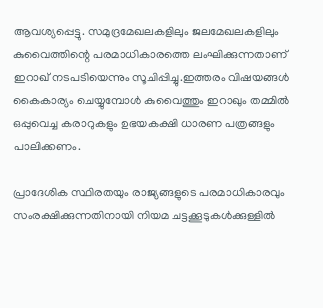ആവശ്യപ്പെട്ടു. സമുദ്രമേഖലകളിലും ജലമേഖലകളിലും കുവൈത്തിന്റെ പരമാധികാരത്തെ ലംഘിക്കുന്നതാണ് ഇറാഖ് നടപടിയെന്നും സൂചിപ്പിച്ചു.ഇത്തരം വിഷയങ്ങൾ കൈകാര്യം ചെയ്യുമ്പോൾ കുവൈത്തും ഇറാഖും തമ്മിൽ ഒപ്പുവെച്ച കരാറുകളും ഉഭയകക്ഷി ധാരണ പത്രങ്ങളും പാലിക്കണം.

പ്രാദേശിക സ്ഥിരതയും രാജ്യങ്ങളുടെ പരമാധികാരവും സംരക്ഷിക്കുന്നതിനായി നിയമ ചട്ടക്കൂടുകൾക്കുള്ളിൽ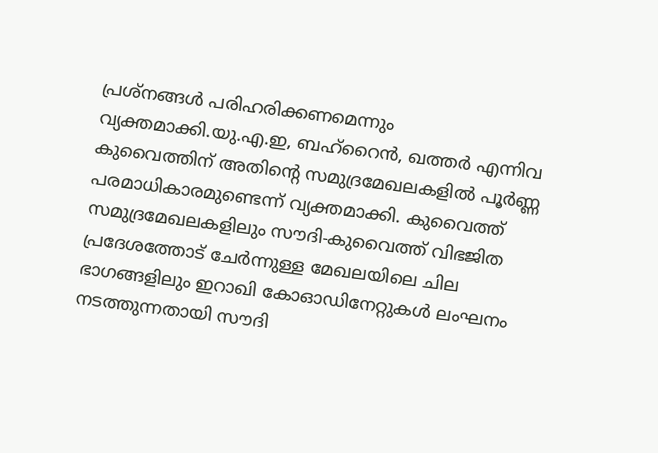പ്രശ്നങ്ങൾ പരിഹരിക്കണമെന്നും വ്യക്തമാക്കി.യു.എ.ഇ, ബഹ്‌റൈൻ, ഖത്തർ എന്നിവ കുവൈത്തിന് അതിന്റെ സമുദ്രമേഖലകളിൽ പൂർണ്ണ പരമാധികാരമുണ്ടെന്ന് വ്യക്തമാക്കി. കുവൈത്ത് സമുദ്രമേഖലകളിലും സൗദി-കുവൈത്ത് വിഭജിത പ്രദേശത്തോട് ചേർന്നുള്ള മേഖലയിലെ ചില ഭാഗങ്ങളിലും ഇറാഖി കോഓഡിനേറ്റുകൾ ലംഘനം നടത്തുന്നതായി സൗദി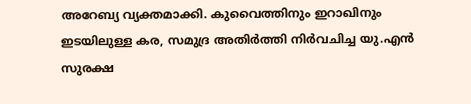അറേബ്യ വ്യക്തമാക്കി. കുവൈത്തിനും ഇറാഖിനും ഇടയിലുള്ള കര, സമുദ്ര അതിർത്തി നിർവചിച്ച യു.എൻ സുരക്ഷ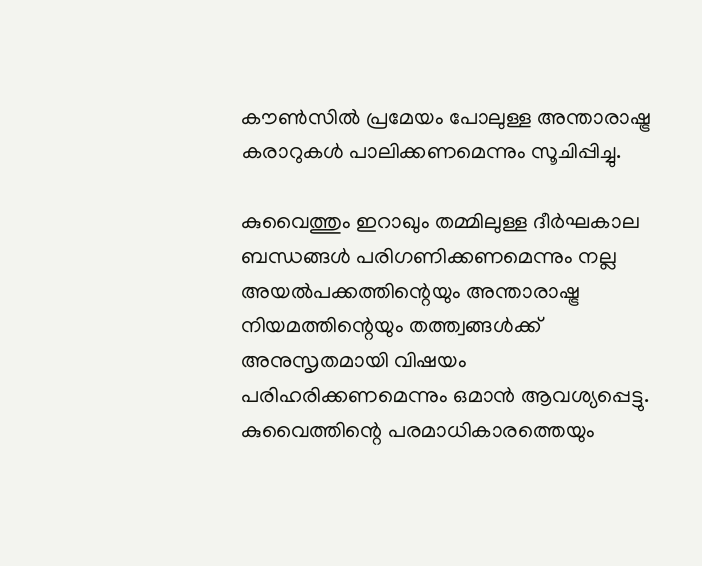കൗൺസിൽ പ്രമേയം പോലുള്ള അന്താരാഷ്ട്ര കരാറുകൾ പാലിക്കണമെന്നും സൂചിപ്പിച്ചു.

കുവൈത്തും ഇറാഖും തമ്മിലുള്ള ദീർഘകാല ബന്ധങ്ങൾ പരിഗണിക്കണമെന്നും നല്ല അയൽപക്കത്തിന്റെയും അന്താരാഷ്ട്ര നിയമത്തിന്റെയും തത്ത്വങ്ങൾക്ക് അനുസൃതമായി വിഷയം പരിഹരിക്കണമെന്നും ഒമാൻ ആവശ്യപ്പെട്ടു. കുവൈത്തിന്റെ പരമാധികാരത്തെയും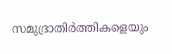സമുദ്രാതിർത്തികളെയും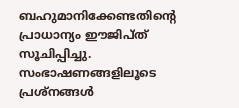ബഹുമാനിക്കേണ്ടതിന്റെ പ്രാധാന്യം ഈജിപ്ത് സൂചിപ്പിച്ചു. സംഭാഷണങ്ങളിലൂടെ പ്രശ്നങ്ങൾ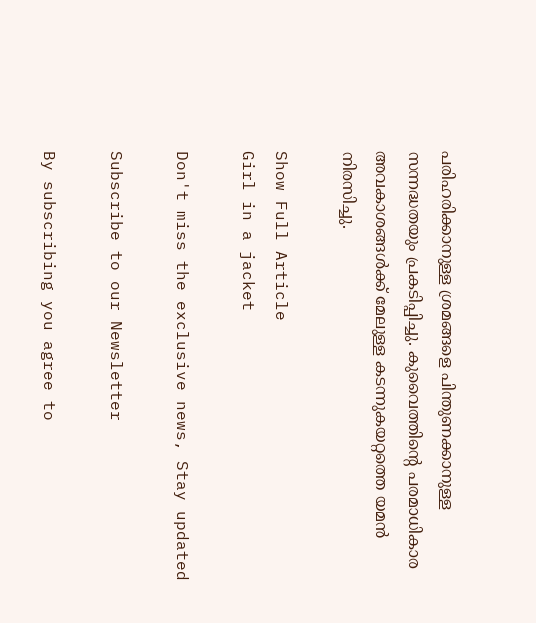പരിഹരിക്കാനുള്ള ശ്രമങ്ങളെ പിന്തുണക്കാനുള്ള സന്നദ്ധതയും പ്രകടിപ്പിച്ചു. കുവൈത്തിന്റെ പരമാധികാര അവകാശങ്ങൾക്ക് മേലുള്ള കടന്നുകയറ്റത്തെ യമൻ നിരസിച്ചു.

Show Full Article
Girl in a jacket

Don't miss the exclusive news, Stay updated

Subscribe to our Newsletter

By subscribing you agree to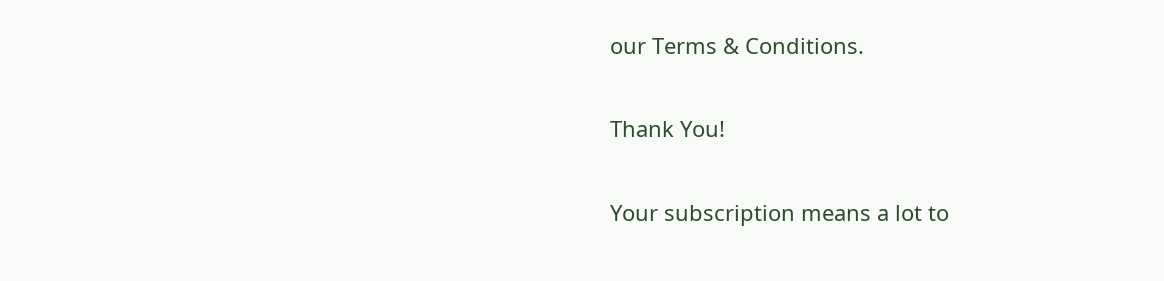our Terms & Conditions.

Thank You!

Your subscription means a lot to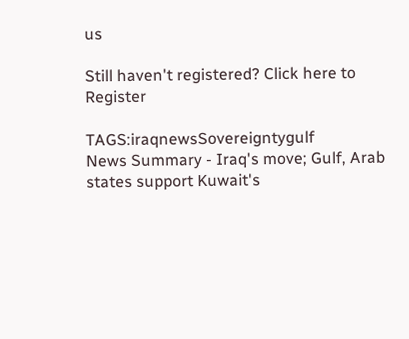us

Still haven't registered? Click here to Register

TAGS:iraqnewsSovereigntygulf
News Summary - Iraq's move; Gulf, Arab states support Kuwait's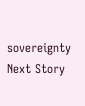sovereignty
Next Story